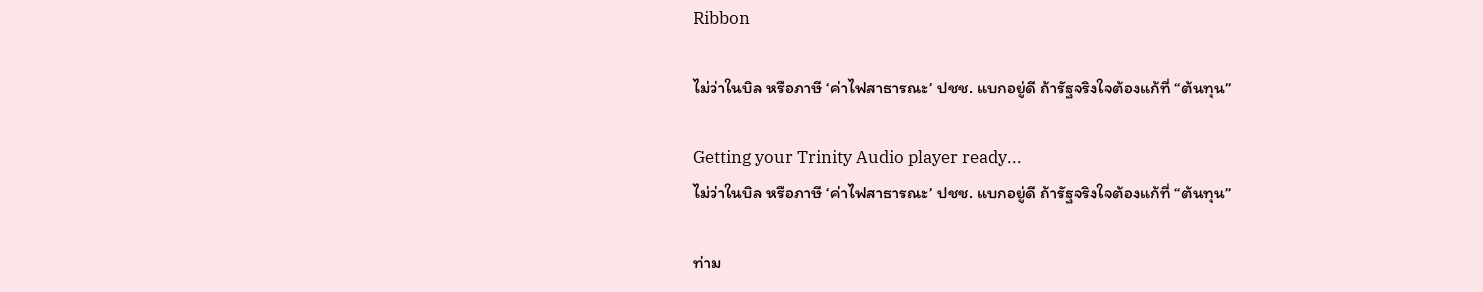Ribbon

ไม่ว่าในบิล หรือภาษี ‘ค่าไฟสาธารณะ’ ปชช. แบกอยู่ดี ถ้ารัฐจริงใจต้องแก้ที่ “ต้นทุน”

Getting your Trinity Audio player ready...
ไม่ว่าในบิล หรือภาษี ‘ค่าไฟสาธารณะ’ ปชช. แบกอยู่ดี ถ้ารัฐจริงใจต้องแก้ที่ “ต้นทุน”

ท่าม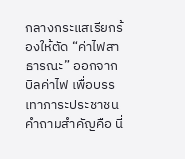กลางกระแสเรียกร้องให้ตัด “ค่าไฟสาธารณะ” ออกจากบิลค่าไฟ เพื่อบรรเทาภาระประชาชน คำถามสำคัญคือ นี่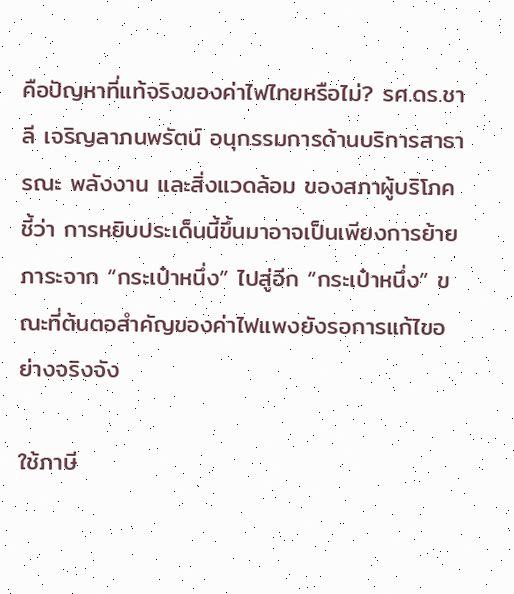คือปัญหาที่แท้จริงของค่าไฟไทยหรือไม่? รศ.ดร.ชาลี เจริญลาภนพรัตน์ อนุกรรมการด้านบริการสาธารณะ พลังงาน และสิ่งแวดล้อม ของสภาผู้บริโภค ชี้ว่า การหยิบประเด็นนี้ขึ้นมาอาจเป็นเพียงการย้ายภาระจาก “กระเป๋าหนึ่ง” ไปสู่อีก “กระเป๋าหนึ่ง” ขณะที่ต้นตอสำคัญของค่าไฟแพงยังรอการแก้ไขอย่างจริงจัง

ใช้ภาษี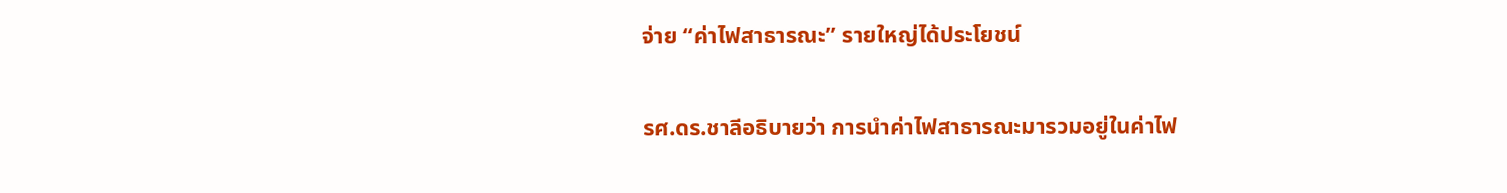จ่าย “ค่าไฟสาธารณะ” รายใหญ่ได้ประโยชน์

รศ.ดร.ชาลีอธิบายว่า การนำค่าไฟสาธารณะมารวมอยู่ในค่าไฟ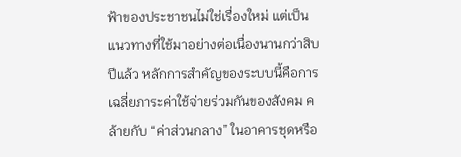ฟ้าของประชาชนไม่ใช่เรื่องใหม่ แต่เป็นแนวทางที่ใช้มาอย่างต่อเนื่องนานกว่าสิบปีแล้ว หลักการสำคัญของระบบนี้คือการเฉลี่ยภาระค่าใช้จ่ายร่วมกันของสังคม คล้ายกับ “ค่าส่วนกลาง” ในอาคารชุดหรือ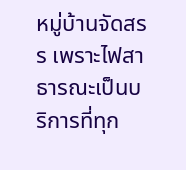หมู่บ้านจัดสรร เพราะไฟสาธารณะเป็นบริการที่ทุก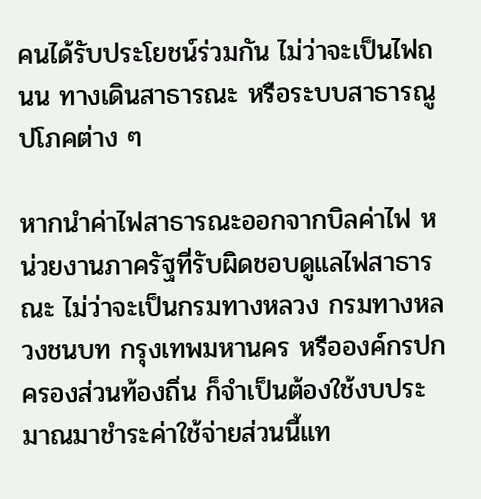คนได้รับประโยชน์ร่วมกัน ไม่ว่าจะเป็นไฟถนน ทางเดินสาธารณะ หรือระบบสาธารณูปโภคต่าง ๆ

หากนำค่าไฟสาธารณะออกจากบิลค่าไฟ หน่วยงานภาครัฐที่รับผิดชอบดูแลไฟสาธารณะ ไม่ว่าจะเป็นกรมทางหลวง กรมทางหลวงชนบท กรุงเทพมหานคร หรือองค์กรปกครองส่วนท้องถิ่น ก็จำเป็นต้องใช้งบประมาณมาชำระค่าใช้จ่ายส่วนนี้แท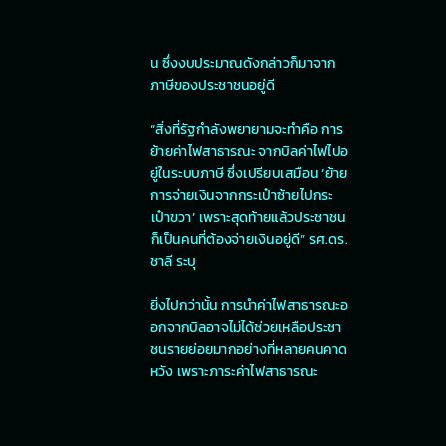น ซึ่งงบประมาณดังกล่าวก็มาจากภาษีของประชาชนอยู่ดี

“สิ่งที่รัฐกำลังพยายามจะทำคือ การย้ายค่าไฟสาธารณะ จากบิลค่าไฟไปอยู่ในระบบภาษี ซึ่งเปรียบเสมือน ‘ย้ายการจ่ายเงินจากกระเป๋าซ้ายไปกระเป๋าขวา’ เพราะสุดท้ายแล้วประชาชนก็เป็นคนที่ต้องจ่ายเงินอยู่ดี” รศ.ดร.ชาลี ระบุ

ยิ่งไปกว่านั้น การนำค่าไฟสาธารณะออกจากบิลอาจไม่ได้ช่วยเหลือประชาชนรายย่อยมากอย่างที่หลายคนคาดหวัง เพราะภาระค่าไฟสาธารณะ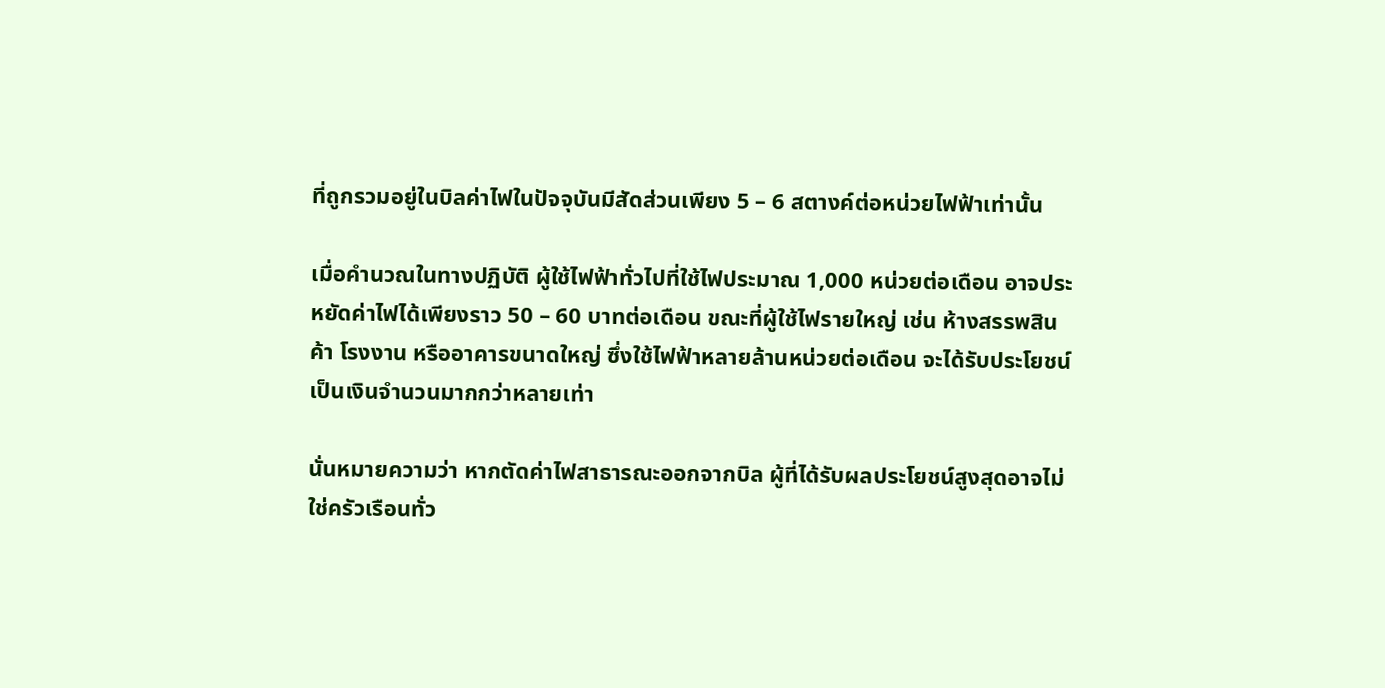ที่ถูกรวมอยู่ในบิลค่าไฟในปัจจุบันมีสัดส่วนเพียง 5 – 6 สตางค์ต่อหน่วยไฟฟ้าเท่านั้น

เมื่อคำนวณในทางปฏิบัติ ผู้ใช้ไฟฟ้าทั่วไปที่ใช้ไฟประมาณ 1,000 หน่วยต่อเดือน อาจประหยัดค่าไฟได้เพียงราว 50 – 60 บาทต่อเดือน ขณะที่ผู้ใช้ไฟรายใหญ่ เช่น ห้างสรรพสินค้า โรงงาน หรืออาคารขนาดใหญ่ ซึ่งใช้ไฟฟ้าหลายล้านหน่วยต่อเดือน จะได้รับประโยชน์เป็นเงินจำนวนมากกว่าหลายเท่า

นั่นหมายความว่า หากตัดค่าไฟสาธารณะออกจากบิล ผู้ที่ได้รับผลประโยชน์สูงสุดอาจไม่ใช่ครัวเรือนทั่ว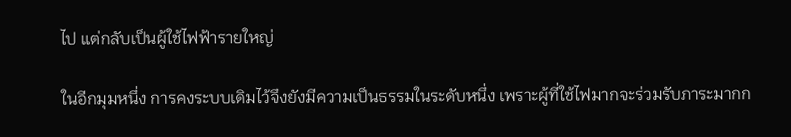ไป แต่กลับเป็นผู้ใช้ไฟฟ้ารายใหญ่

ในอีกมุมหนึ่ง การคงระบบเดิมไว้จึงยังมีความเป็นธรรมในระดับหนึ่ง เพราะผู้ที่ใช้ไฟมากจะร่วมรับภาระมากก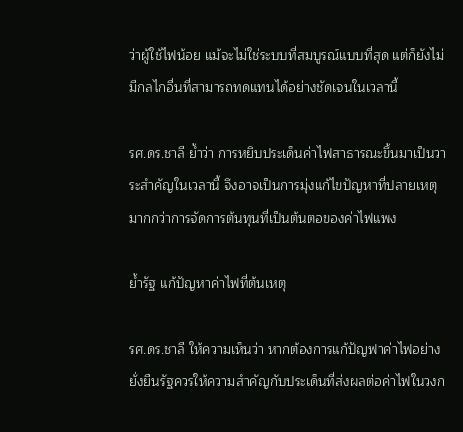ว่าผู้ใช้ไฟน้อย แม้จะไม่ใช่ระบบที่สมบูรณ์แบบที่สุด แต่ก็ยังไม่มีกลไกอื่นที่สามารถทดแทนได้อย่างชัดเจนในเวลานี้

รศ.ดร.ชาลี ย้ำว่า การหยิบประเด็นค่าไฟสาธารณะขึ้นมาเป็นวาระสำคัญในเวลานี้ จึงอาจเป็นการมุ่งแก้ไขปัญหาที่ปลายเหตุ มากกว่าการจัดการต้นทุนที่เป็นต้นตอของค่าไฟแพง

ย้ำรัฐ แก้ปัญหาค่าไฟที่ต้นเหตุ

รศ.ดร.ชาลี ให้ความเห็นว่า หากต้องการแก้ปัญฟาค่าไฟอย่างยั่งยืนรัฐควรให้ความสำคัญกับประเด็นที่ส่งผลต่อค่าไฟในวงก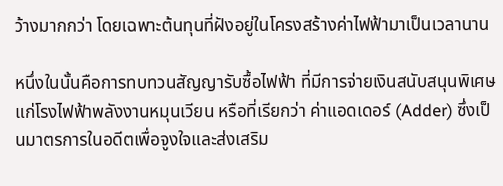ว้างมากกว่า โดยเฉพาะต้นทุนที่ฝังอยู่ในโครงสร้างค่าไฟฟ้ามาเป็นเวลานาน

หนึ่งในนั้นคือการทบทวนสัญญารับซื้อไฟฟ้า ที่มีการจ่ายเงินสนับสนุนพิเศษแก่โรงไฟฟ้าพลังงานหมุนเวียน หรือที่เรียกว่า ค่าแอดเดอร์ (Adder) ซึ่งเป็นมาตรการในอดีตเพื่อจูงใจและส่งเสริม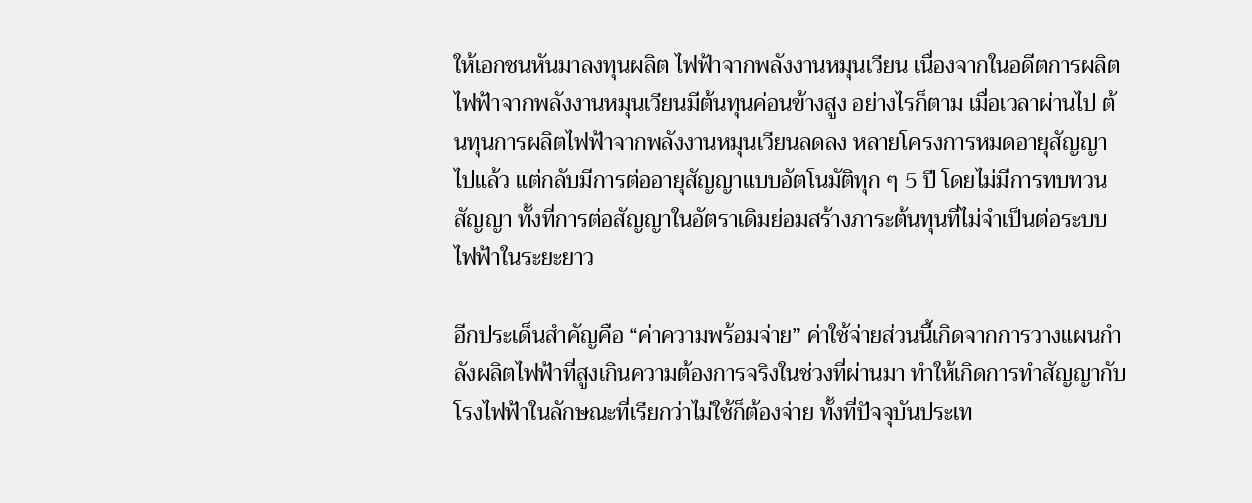ให้เอกชนหันมาลงทุนผลิต ไฟฟ้าจากพลังงานหมุนเวียน เนื่องจากในอดีตการผลิตไฟฟ้าจากพลังงานหมุนเวียนมีต้นทุนค่อนข้างสูง อย่างไรก็ตาม เมื่อเวลาผ่านไป ต้นทุนการผลิตไฟฟ้าจากพลังงานหมุนเวียนลดลง หลายโครงการหมดอายุสัญญาไปแล้ว แต่กลับมีการต่ออายุสัญญาแบบอัตโนมัติทุก ๆ 5 ปี โดยไม่มีการทบทวนสัญญา ทั้งที่การต่อสัญญาในอัตราเดิมย่อมสร้างภาระต้นทุนที่ไม่จำเป็นต่อระบบไฟฟ้าในระยะยาว

อีกประเด็นสำคัญคือ “ค่าความพร้อมจ่าย” ค่าใช้จ่ายส่วนนี้เกิดจากการวางแผนกำลังผลิตไฟฟ้าที่สูงเกินความต้องการจริงในช่วงที่ผ่านมา ทำให้เกิดการทำสัญญากับโรงไฟฟ้าในลักษณะที่เรียกว่าไม่ใช้ก็ต้องจ่าย ทั้งที่ปัจจุบันประเท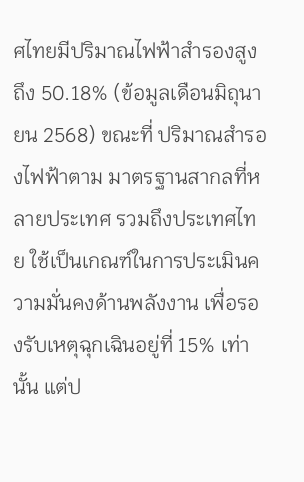ศไทยมีปริมาณไฟฟ้าสำรองสูงถึง 50.18% (ข้อมูลเดือนมิถุนายน 2568) ขณะที่ ปริมาณสำรองไฟฟ้าตาม มาตรฐานสากลที่หลายประเทศ รวมถึงประเทศไทย ใช้เป็นเกณฑ์ในการประเมินความมั่นคงด้านพลังงาน เพื่อรองรับเหตุฉุกเฉินอยู่ที่ 15% เท่านั้น แต่ป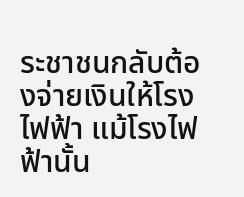ระชาชนกลับต้องจ่ายเงินให้โรงไฟฟ้า แม้โรงไฟฟ้านั้น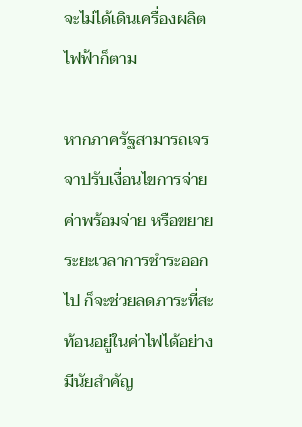จะไม่ได้เดินเครื่องผลิตไฟฟ้าก็ตาม

หากภาครัฐสามารถเจรจาปรับเงื่อนไขการจ่ายค่าพร้อมจ่าย หรือขยายระยะเวลาการชำระออกไป ก็จะช่วยลดภาระที่สะท้อนอยู่ในค่าไฟได้อย่างมีนัยสำคัญ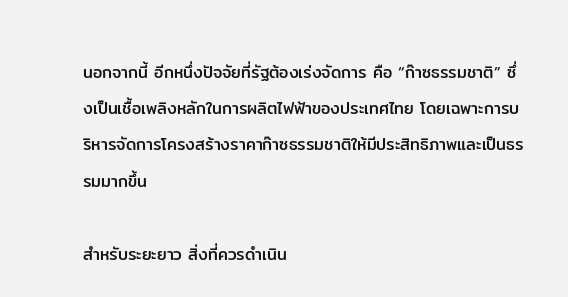นอกจากนี้ อีกหนึ่งปัจจัยที่รัฐต้องเร่งจัดการ คือ “ก๊าซธรรมชาติ” ซึ่งเป็นเชื้อเพลิงหลักในการผลิตไฟฟ้าของประเทศไทย โดยเฉพาะการบริหารจัดการโครงสร้างราคาก๊าซธรรมชาติให้มีประสิทธิภาพและเป็นธรรมมากขึ้น

สำหรับระยะยาว สิ่งที่ควรดำเนิน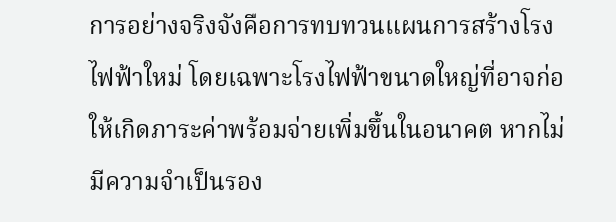การอย่างจริงจังคือการทบทวนแผนการสร้างโรงไฟฟ้าใหม่ โดยเฉพาะโรงไฟฟ้าขนาดใหญ่ที่อาจก่อให้เกิดภาระค่าพร้อมจ่ายเพิ่มขึ้นในอนาคต หากไม่มีความจำเป็นรอง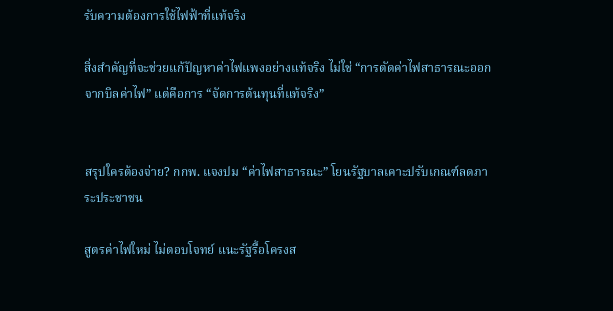รับความต้องการใช้ไฟฟ้าที่แท้จริง

สิ่งสำคัญที่จะช่วยแก้ปัญหาค่าไฟแพงอย่างแท้จริง ไม่ใช่ “การตัดค่าไฟสาธารณะออกจากบิลค่าไฟ” แต่คือการ “จัดการต้นทุนที่แท้จริง”


สรุปใครต้องจ่าย? กกพ. แจงปม “ค่าไฟสาธารณะ” โยนรัฐบาลเคาะปรับเกณฑ์ลดภาระประชาชน

สูตรค่าไฟใหม่ ไม่ตอบโจทย์ แนะรัฐรื้อโครงส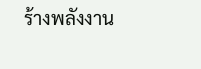ร้างพลังงาน